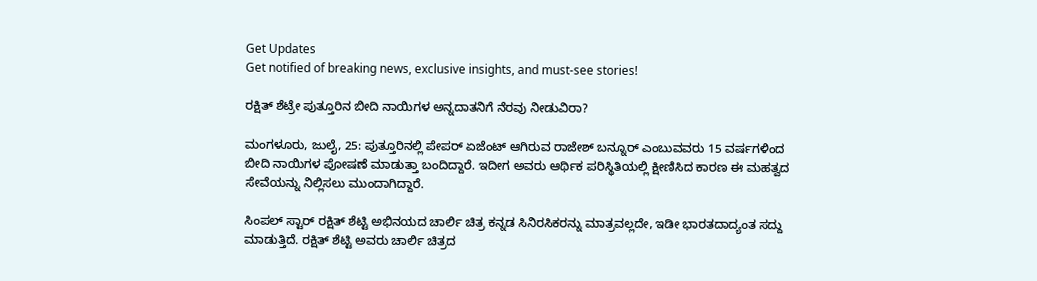Get Updates
Get notified of breaking news, exclusive insights, and must-see stories!

ರಕ್ಷಿತ್ ಶೆಟ್ರೇ ಪುತ್ತೂರಿನ ಬೀದಿ ನಾಯಿಗಳ ಅನ್ನದಾತನಿಗೆ ನೆರವು ನೀಡುವಿರಾ?

ಮಂಗಳೂರು, ಜುಲೈ, 25: ಪುತ್ತೂರಿನಲ್ಲಿ ಪೇಪರ್‌ ಏಜೆಂಟ್‌ ಆಗಿರುವ ರಾಜೇಶ್‌ ಬನ್ನೂರ್ ಎಂಬುವವರು 15 ವರ್ಷಗಳಿಂದ ಬೀದಿ ನಾಯಿಗಳ ಪೋಷಣೆ ಮಾಡುತ್ತಾ ಬಂದಿದ್ದಾರೆ. ಇದೀಗ ಅವರು ಆರ್ಥಿಕ ಪರಿಸ್ಥಿತಿಯಲ್ಲಿ ಕ್ಷೀಣಿಸಿದ ಕಾರಣ ಈ ಮಹತ್ವದ ಸೇವೆಯನ್ನು ನಿಲ್ಲಿಸಲು ಮುಂದಾಗಿದ್ದಾರೆ.

ಸಿಂಪಲ್ ಸ್ಟಾರ್ ರಕ್ಷಿತ್ ಶೆಟ್ಟಿ ಅಭಿನಯದ ಚಾರ್ಲಿ ಚಿತ್ರ ಕನ್ನಡ ಸಿನಿರಸಿಕರನ್ನು ಮಾತ್ರವಲ್ಲದೇ, ಇಡೀ ಭಾರತದಾದ್ಯಂತ ಸದ್ದು ಮಾಡುತ್ತಿದೆ. ರಕ್ಷಿತ್‌ ಶೆಟ್ಟಿ ಅವರು ಚಾರ್ಲಿ ಚಿತ್ರದ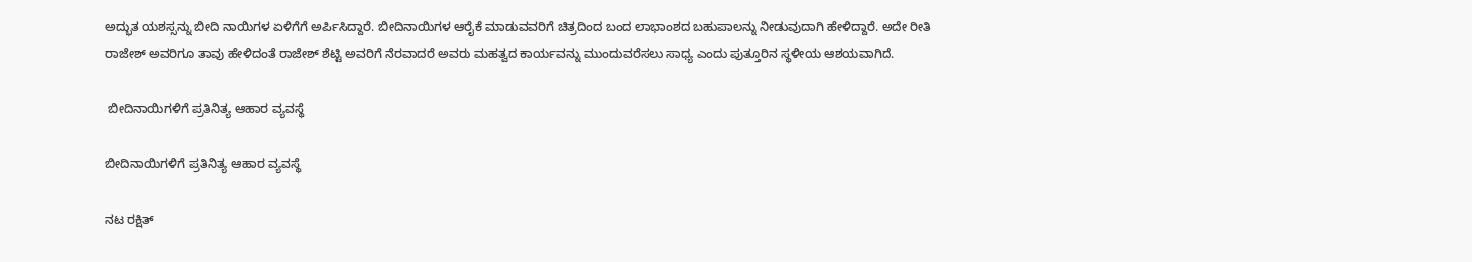ಅದ್ಭುತ ಯಶಸ್ಸನ್ನು ಬೀದಿ ನಾಯಿಗಳ ಏಳಿಗೆಗೆ ಅರ್ಪಿಸಿದ್ದಾರೆ. ಬೀದಿನಾಯಿಗಳ ಆರೈಕೆ ಮಾಡುವವರಿಗೆ ಚಿತ್ರದಿಂದ ಬಂದ ಲಾಭಾಂಶದ ಬಹುಪಾಲನ್ನು ನೀಡುವುದಾಗಿ ಹೇಳಿದ್ದಾರೆ. ಅದೇ ರೀತಿ ರಾಜೇಶ್‌ ಅವರಿಗೂ ತಾವು ಹೇಳಿದಂತೆ ರಾಜೇಶ್‌ ಶೆಟ್ಟಿ ಅವರಿಗೆ ನೆರವಾದರೆ ಅವರು ಮಹತ್ವದ ಕಾರ್ಯವನ್ನು ಮುಂದುವರೆಸಲು ಸಾಧ್ಯ ಎಂದು ಪುತ್ತೂರಿನ ಸ್ಥಳೀಯ ಆಶಯವಾಗಿದೆ.

 ಬೀದಿನಾಯಿಗಳಿಗೆ ಪ್ರತಿನಿತ್ಯ ಆಹಾರ ವ್ಯವಸ್ಥೆ

ಬೀದಿನಾಯಿಗಳಿಗೆ ಪ್ರತಿನಿತ್ಯ ಆಹಾರ ವ್ಯವಸ್ಥೆ

ನಟ ರಕ್ಷಿತ್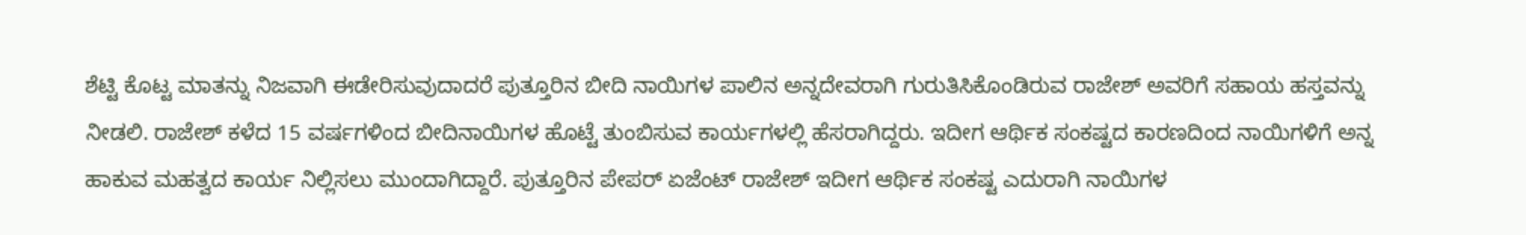ಶೆಟ್ಟಿ ಕೊಟ್ಟ ಮಾತನ್ನು ನಿಜವಾಗಿ ಈಡೇರಿಸುವುದಾದರೆ ಪುತ್ತೂರಿನ ಬೀದಿ ನಾಯಿಗಳ ಪಾಲಿನ ಅನ್ನದೇವರಾಗಿ ಗುರುತಿಸಿಕೊಂಡಿರುವ ರಾಜೇಶ್‌ ಅವರಿಗೆ ಸಹಾಯ ಹಸ್ತವನ್ನು ನೀಡಲಿ. ರಾಜೇಶ್‌ ಕಳೆದ 15 ವರ್ಷಗಳಿಂದ ಬೀದಿನಾಯಿಗಳ ಹೊಟ್ಟೆ ತುಂಬಿಸುವ ಕಾರ್ಯಗಳಲ್ಲಿ ಹೆಸರಾಗಿದ್ದರು. ಇದೀಗ ಆರ್ಥಿಕ ಸಂಕಷ್ಟದ ಕಾರಣದಿಂದ ನಾಯಿಗಳಿಗೆ ಅನ್ನ ಹಾಕುವ ಮಹತ್ವದ ಕಾರ್ಯ ನಿಲ್ಲಿಸಲು ಮುಂದಾಗಿದ್ದಾರೆ. ಪುತ್ತೂರಿನ ಪೇಪರ್ ಏಜೆಂಟ್ ರಾಜೇಶ್ ಇದೀಗ ಆರ್ಥಿಕ ಸಂಕಷ್ಟ ಎದುರಾಗಿ ನಾಯಿಗಳ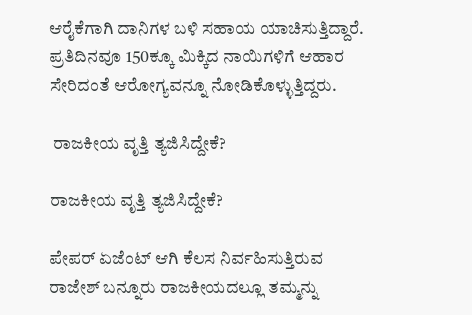ಆರೈಕೆಗಾಗಿ‌ ದಾನಿಗಳ ಬಳಿ ಸಹಾಯ ಯಾಚಿಸುತ್ತಿದ್ದಾರೆ. ಪ್ರತಿದಿನವೂ 150ಕ್ಕೂ ಮಿಕ್ಕಿದ ನಾಯಿಗಳಿಗೆ ಆಹಾರ ಸೇರಿದಂತೆ ಆರೋಗ್ಯವನ್ನೂ ನೋಡಿಕೊಳ್ಳುತ್ತಿದ್ದರು.

 ರಾಜಕೀಯ ವೃತ್ತಿ ತ್ಯಜಿಸಿದ್ದೇಕೆ?

ರಾಜಕೀಯ ವೃತ್ತಿ ತ್ಯಜಿಸಿದ್ದೇಕೆ?

ಪೇಪರ್ ಏಜೆಂಟ್ ಆಗಿ ಕೆಲಸ ನಿರ್ವಹಿಸುತ್ತಿರುವ ರಾಜೇಶ್ ಬನ್ನೂರು ರಾಜಕೀಯದಲ್ಲೂ ತಮ್ಮನ್ನು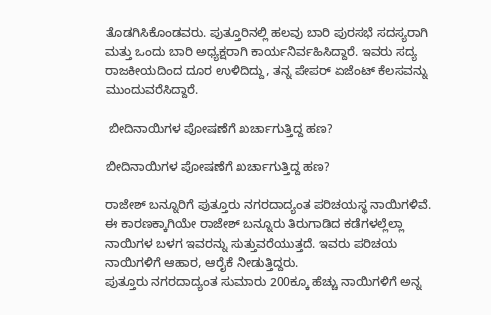ತೊಡಗಿಸಿಕೊಂಡವರು. ಪುತ್ತೂರಿನಲ್ಲಿ ಹಲವು ಬಾರಿ ಪುರಸಭೆ ಸದಸ್ಯರಾಗಿ ಮತ್ತು ಒಂದು ಬಾರಿ ಅಧ್ಯಕ್ಷರಾಗಿ ಕಾರ್ಯನಿರ್ವಹಿಸಿದ್ದಾರೆ. ಇವರು ಸದ್ಯ ರಾಜಕೀಯದಿಂದ ದೂರ ಉಳಿದಿದ್ದು, ತನ್ನ ಪೇಪರ್ ಏಜೆಂಟ್ ಕೆಲಸವನ್ನು ಮುಂದುವರೆಸಿದ್ದಾರೆ.

 ಬೀದಿನಾಯಿಗಳ ಪೋಷಣೆಗೆ ಖರ್ಚಾಗುತ್ತಿದ್ದ ಹಣ?

ಬೀದಿನಾಯಿಗಳ ಪೋಷಣೆಗೆ ಖರ್ಚಾಗುತ್ತಿದ್ದ ಹಣ?

ರಾಜೇಶ್ ಬನ್ನೂರಿಗೆ ಪುತ್ತೂರು ನಗರದಾದ್ಯಂತ ಪರಿಚಯಸ್ಥ ನಾಯಿಗಳಿವೆ. ಈ ಕಾರಣಕ್ಕಾಗಿಯೇ ರಾಜೇಶ್ ಬನ್ನೂರು ತಿರುಗಾಡಿದ ಕಡೆಗಳಲ್ಲೆಲ್ಲಾ ನಾಯಿಗಳ ಬಳಗ ಇವರನ್ನು ಸುತ್ತುವರೆಯುತ್ತದೆ. ಇವರು ಪರಿಚಯ ನಾಯಿಗಳಿಗೆ ಆಹಾರ, ಆರೈಕೆ ನೀಡುತ್ತಿದ್ದರು.
ಪುತ್ತೂರು ನಗರದಾದ್ಯಂತ ಸುಮಾರು 200ಕ್ಕೂ ಹೆಚ್ಚು ನಾಯಿಗಳಿಗೆ ಅನ್ನ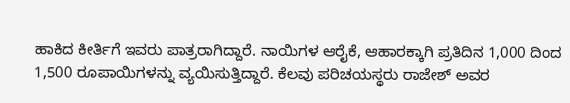ಹಾಕಿದ ಕೀರ್ತಿಗೆ ಇವರು ಪಾತ್ರರಾಗಿದ್ದಾರೆ. ನಾಯಿಗಳ ಆರೈಕೆ, ಆಹಾರಕ್ಕಾಗಿ ಪ್ರತಿದಿನ 1,000 ದಿಂದ 1,500 ರೂಪಾಯಿಗಳನ್ನು ವ್ಯಯಿಸುತ್ತಿದ್ದಾರೆ. ಕೆಲವು ಪರಿಚಯಸ್ಥರು ರಾಜೇಶ್‌ ಅವರ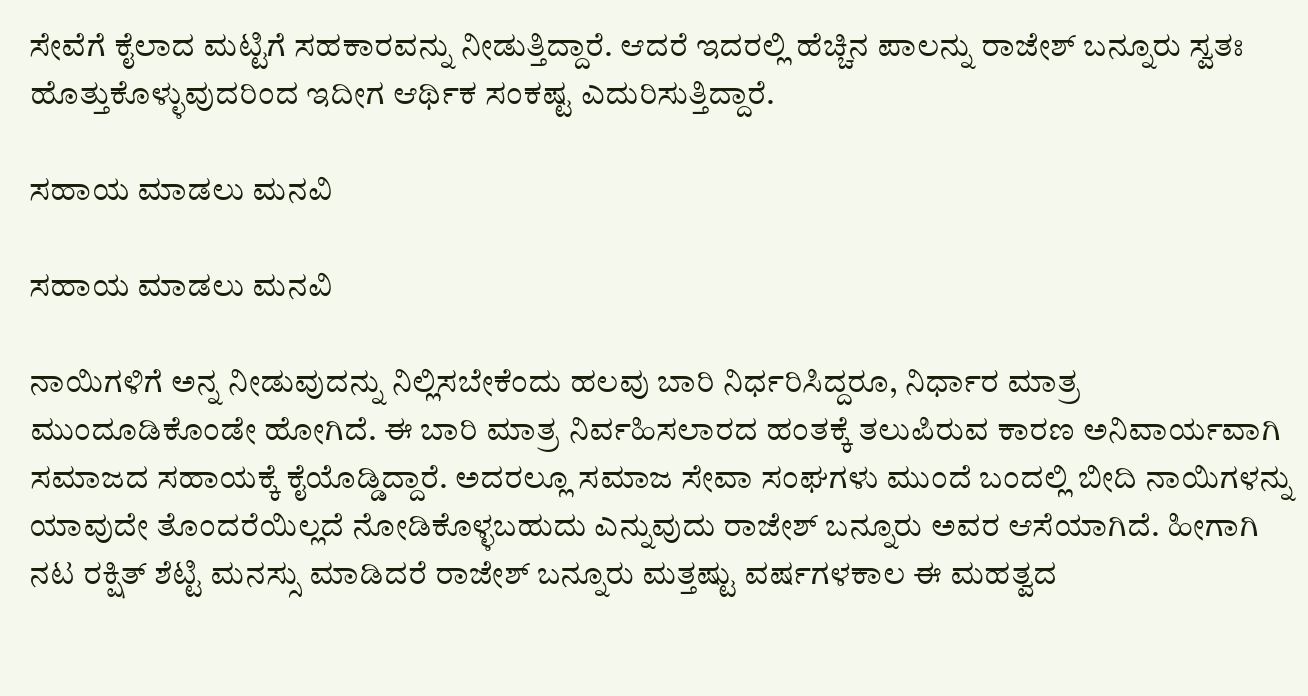ಸೇವೆಗೆ ಕೈಲಾದ ಮಟ್ಟಿಗೆ ಸಹಕಾರವನ್ನು ನೀಡುತ್ತಿದ್ದಾರೆ. ಆದರೆ‌ ಇದರಲ್ಲಿ ಹೆಚ್ಚಿನ ಪಾಲನ್ನು ರಾಜೇಶ್ ಬನ್ನೂರು ಸ್ವತಃ ಹೊತ್ತುಕೊಳ್ಳುವುದರಿಂದ ಇದೀಗ ಆರ್ಥಿಕ ಸಂಕಷ್ಟ ಎದುರಿಸುತ್ತಿದ್ದಾರೆ.

ಸಹಾಯ ಮಾಡಲು ಮನವಿ

ಸಹಾಯ ಮಾಡಲು ಮನವಿ

ನಾಯಿಗಳಿಗೆ ಅನ್ನ ನೀಡುವುದನ್ನು ನಿಲ್ಲಿಸಬೇಕೆಂದು ಹಲವು ಬಾರಿ ನಿರ್ಧರಿಸಿದ್ದರೂ, ನಿರ್ಧಾರ ಮಾತ್ರ ಮುಂದೂಡಿಕೊಂಡೇ ಹೋಗಿದೆ. ಈ ಬಾರಿ ಮಾತ್ರ ನಿರ್ವಹಿಸಲಾರದ ಹಂತಕ್ಕೆ ತಲುಪಿರುವ ಕಾರಣ ಅನಿವಾರ್ಯವಾಗಿ ಸಮಾಜದ ಸಹಾಯಕ್ಕೆ ಕೈಯೊಡ್ಡಿದ್ದಾರೆ. ಅದರಲ್ಲೂ ಸಮಾಜ ಸೇವಾ ಸಂಘಗಳು ಮುಂದೆ ಬಂದಲ್ಲಿ ಬೀದಿ ನಾಯಿಗಳನ್ನು ಯಾವುದೇ ತೊಂದರೆಯಿಲ್ಲದೆ ನೋಡಿಕೊಳ್ಳಬಹುದು ಎನ್ನುವುದು ರಾಜೇಶ್ ಬನ್ನೂರು ಅವರ ಆಸೆಯಾಗಿದೆ. ಹೀಗಾಗಿ ನಟ ರಕ್ಷಿತ್ ಶೆಟ್ಟಿ ಮನಸ್ಸು ಮಾಡಿದರೆ ರಾಜೇಶ್ ಬನ್ನೂರು ಮತ್ತಷ್ಟು ವರ್ಷಗಳ‌‌ಕಾಲ ಈ ಮಹತ್ವದ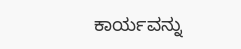ಕಾರ್ಯವನ್ನು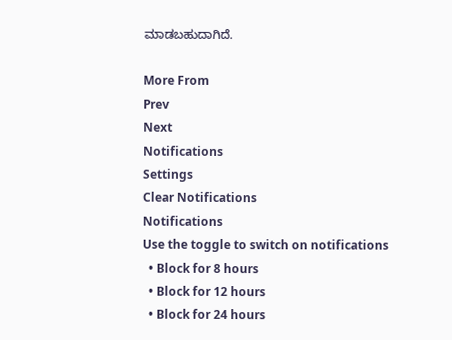ಮಾಡಬಹುದಾಗಿದೆ.

More From
Prev
Next
Notifications
Settings
Clear Notifications
Notifications
Use the toggle to switch on notifications
  • Block for 8 hours
  • Block for 12 hours
  • Block for 24 hours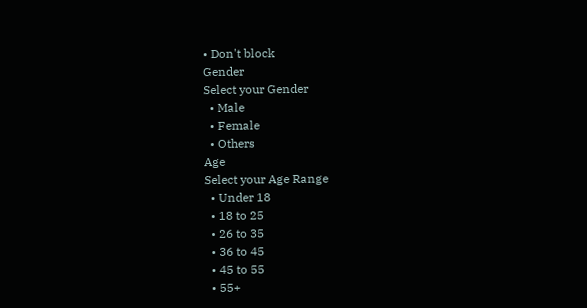• Don't block
Gender
Select your Gender
  • Male
  • Female
  • Others
Age
Select your Age Range
  • Under 18
  • 18 to 25
  • 26 to 35
  • 36 to 45
  • 45 to 55
  • 55+